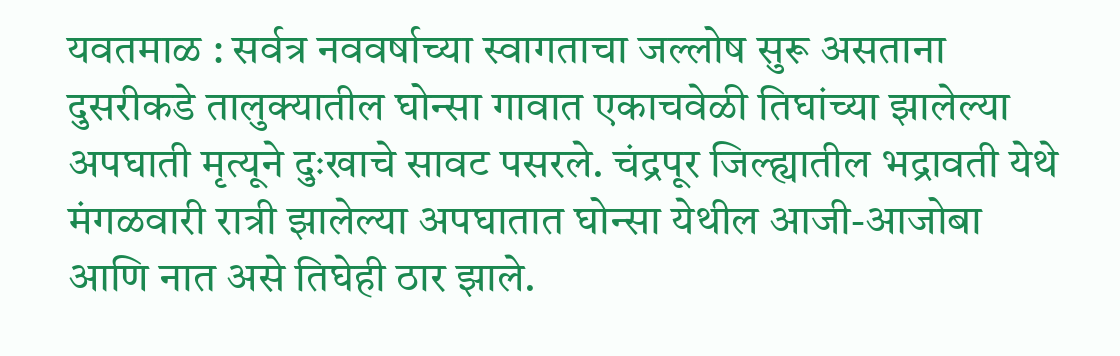यवतमाळ : सर्वत्र नववर्षाच्या स्वागताचा जल्लोष सुरू असताना दुसरीकडे तालुक्यातील घोन्सा गावात एकाचवेळी तिघांच्या झालेल्या अपघाती मृत्यूने दुःखाचे सावट पसरले. चंद्रपूर जिल्ह्यातील भद्रावती येथे मंगळवारी रात्री झालेल्या अपघातात घोन्सा येथील आजी-आजोबा आणि नात असे तिघेही ठार झाले.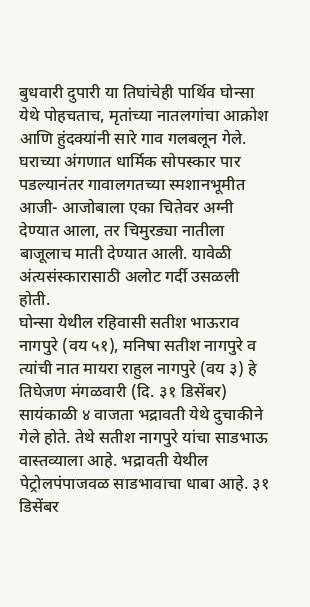बुधवारी दुपारी या तिघांचेही पार्थिव घोन्सा येथे पोहचताच, मृतांच्या नातलगांचा आक्रोश आणि हुंदक्यांनी सारे गाव गलबलून गेले. घराच्या अंगणात धार्मिक सोपस्कार पार पडल्यानंतर गावालगतच्या स्मशानभूमीत आजी- आजोबाला एका चितेवर अग्नी देण्यात आला, तर चिमुरड्या नातीला बाजूलाच माती देण्यात आली. यावेळी अंत्यसंस्कारासाठी अलोट गर्दी उसळली होती.
घोन्सा येथील रहिवासी सतीश भाऊराव नागपुरे (वय ५१), मनिषा सतीश नागपुरे व त्यांची नात मायरा राहुल नागपुरे (वय ३) हे तिघेजण मंगळवारी (दि. ३१ डिसेंबर) सायंकाळी ४ वाजता भद्रावती येथे दुचाकीने गेले होते. तेथे सतीश नागपुरे यांचा साडभाऊ वास्तव्याला आहे. भद्रावती येथील पेट्रोलपंपाजवळ साडभावाचा धाबा आहे. ३१ डिसेंबर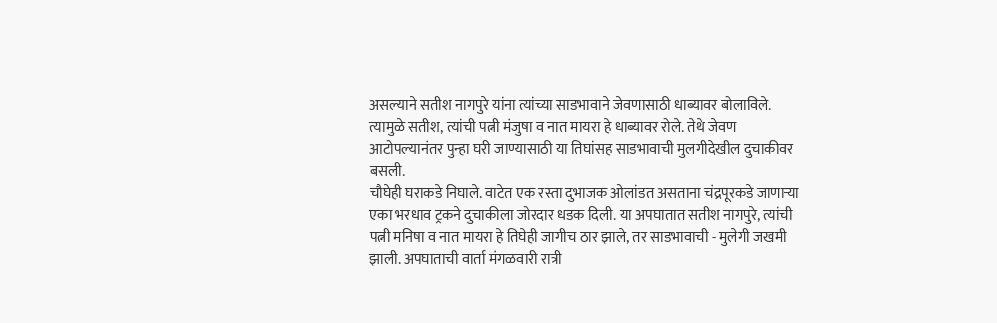असल्याने सतीश नागपुरे यांना त्यांच्या साडभावाने जेवणासाठी धाब्यावर बोलाविले. त्यामुळे सतीश, त्यांची पत्नी मंजुषा व नात मायरा हे धाब्यावर रोले. तेथे जेवण आटोपल्यानंतर पुन्हा घरी जाण्यासाठी या तिघांसह साडभावाची मुलगीदेखील दुचाकीवर बसली.
चौघेही घराकडे निघाले. वाटेत एक रस्ता दुभाजक ओलांडत असताना चंद्रपूरकडे जाणाऱ्या एका भरधाव ट्रकने दुचाकीला जोरदार धडक दिली. या अपघातात सतीश नागपुरे, त्यांची पत्नी मनिषा व नात मायरा हे तिघेही जागीच ठार झाले, तर साडभावाची - मुलेगी जखमी झाली. अपघाताची वार्ता मंगळवारी रात्री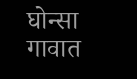घोन्सा गावात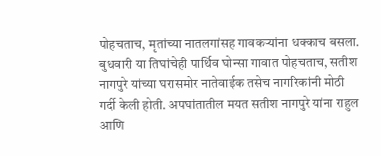पोहचताच, मृतांच्या नातलगांसह गावकऱ्यांना धक्काच बसला. बुधवारी या तिघांचेही पार्थिव घोन्सा गावात पोहचताच, सतीश नागपुरे यांच्या घरासमोर नातेवाईक तसेच नागरिकांनी मोठी गर्दी केली होती. अपघांतातील मयत सतीश नागपुरे यांना राहुल आणि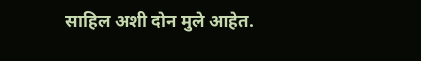साहिल अशी दोन मुले आहेत.